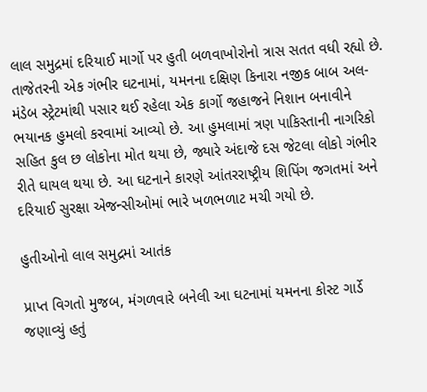લાલ સમુદ્રમાં દરિયાઈ માર્ગો પર હુતી બળવાખોરોનો ત્રાસ સતત વધી રહ્યો છે. તાજેતરની એક ગંભીર ઘટનામાં, યમનના દક્ષિણ કિનારા નજીક બાબ અલ-મંડેબ સ્ટ્રેટમાંથી પસાર થઈ રહેલા એક કાર્ગો જહાજને નિશાન બનાવીને ભયાનક હુમલો કરવામાં આવ્યો છે. આ હુમલામાં ત્રણ પાકિસ્તાની નાગરિકો સહિત કુલ છ લોકોના મોત થયા છે, જ્યારે અંદાજે દસ જેટલા લોકો ગંભીર રીતે ઘાયલ થયા છે. આ ઘટનાને કારણે આંતરરાષ્ટ્રીય શિપિંગ જગતમાં અને દરિયાઈ સુરક્ષા એજન્સીઓમાં ભારે ખળભળાટ મચી ગયો છે.

હુતીઓનો લાલ સમુદ્રમાં આતંક

પ્રાપ્ત વિગતો મુજબ, મંગળવારે બનેલી આ ઘટનામાં યમનના કોસ્ટ ગાર્ડે જણાવ્યું હતું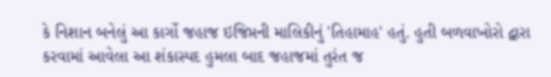કે નિશાન બનેલું આ કાર્ગો જહાજ ઇજિપ્તની માલિકીનું 'તિહામાહ' હતું. હુતી બળવાખોરો દ્વારા કરવામાં આવેલા આ શંકાસ્પદ હુમલા બાદ જહાજમાં તુરંત જ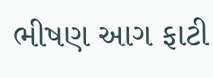ભીષણ આગ ફાટી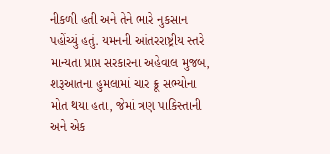નીકળી હતી અને તેને ભારે નુકસાન પહોંચ્યું હતું. યમનની આંતરરાષ્ટ્રીય સ્તરે માન્યતા પ્રાપ્ત સરકારના અહેવાલ મુજબ, શરૂઆતના હુમલામાં ચાર ક્રૂ સભ્યોના મોત થયા હતા, જેમાં ત્રણ પાકિસ્તાની અને એક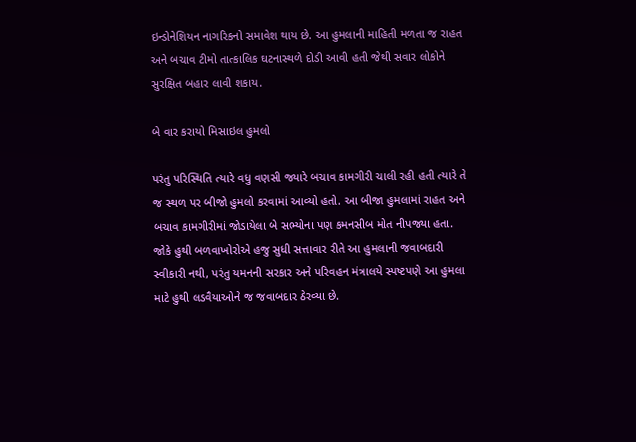ઇન્ડોનેશિયન નાગરિકનો સમાવેશ થાય છે. આ હુમલાની માહિતી મળતા જ રાહત અને બચાવ ટીમો તાત્કાલિક ઘટનાસ્થળે દોડી આવી હતી જેથી સવાર લોકોને સુરક્ષિત બહાર લાવી શકાય.

બે વાર કરાયો મિસાઇલ હુમલો

પરંતુ પરિસ્થિતિ ત્યારે વધુ વણસી જ્યારે બચાવ કામગીરી ચાલી રહી હતી ત્યારે તે જ સ્થળ પર બીજો હુમલો કરવામાં આવ્યો હતો. આ બીજા હુમલામાં રાહત અને બચાવ કામગીરીમાં જોડાયેલા બે સભ્યોના પણ કમનસીબ મોત નીપજ્યા હતા. જોકે હુથી બળવાખોરોએ હજુ સુધી સત્તાવાર રીતે આ હુમલાની જવાબદારી સ્વીકારી નથી, પરંતુ યમનની સરકાર અને પરિવહન મંત્રાલયે સ્પષ્ટપણે આ હુમલા માટે હુથી લડવૈયાઓને જ જવાબદાર ઠેરવ્યા છે.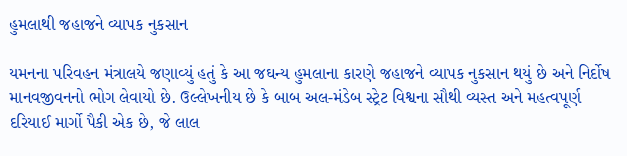હુમલાથી જહાજને વ્યાપક નુકસાન

યમનના પરિવહન મંત્રાલયે જણાવ્યું હતું કે આ જઘન્ય હુમલાના કારણે જહાજને વ્યાપક નુકસાન થયું છે અને નિર્દોષ માનવજીવનનો ભોગ લેવાયો છે. ઉલ્લેખનીય છે કે બાબ અલ-મંડેબ સ્ટ્રેટ વિશ્વના સૌથી વ્યસ્ત અને મહત્વપૂર્ણ દરિયાઈ માર્ગો પૈકી એક છે, જે લાલ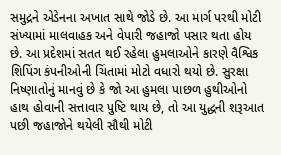સમુદ્રને એડેનના અખાત સાથે જોડે છે. આ માર્ગ પરથી મોટી સંખ્યામાં માલવાહક અને વેપારી જહાજો પસાર થતા હોય છે. આ પ્રદેશમાં સતત થઈ રહેલા હુમલાઓને કારણે વૈશ્વિક શિપિંગ કંપનીઓની ચિંતામાં મોટો વધારો થયો છે. સુરક્ષા નિષ્ણાતોનું માનવું છે કે જો આ હુમલા પાછળ હુથીઓનો હાથ હોવાની સત્તાવાર પુષ્ટિ થાય છે, તો આ યુદ્ધની શરૂઆત પછી જહાજોને થયેલી સૌથી મોટી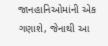જાનહાનિઓમાંની એક ગણાશે, જેનાથી આ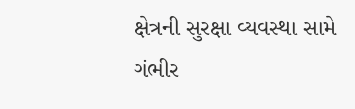ક્ષેત્રની સુરક્ષા વ્યવસ્થા સામે ગંભીર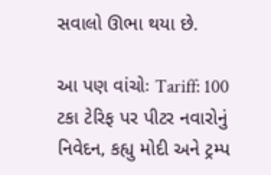સવાલો ઊભા થયા છે.

આ પણ વાંચોઃ Tariff: 100 ટકા ટેરિફ પર પીટર નવારોનું નિવેદન, કહ્યુ મોદી અને ટ્રમ્પ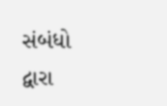સંબંધો દ્વારા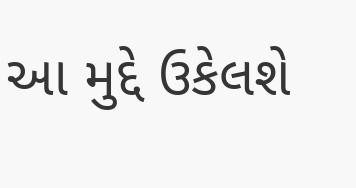આ મુદ્દે ઉકેલશે